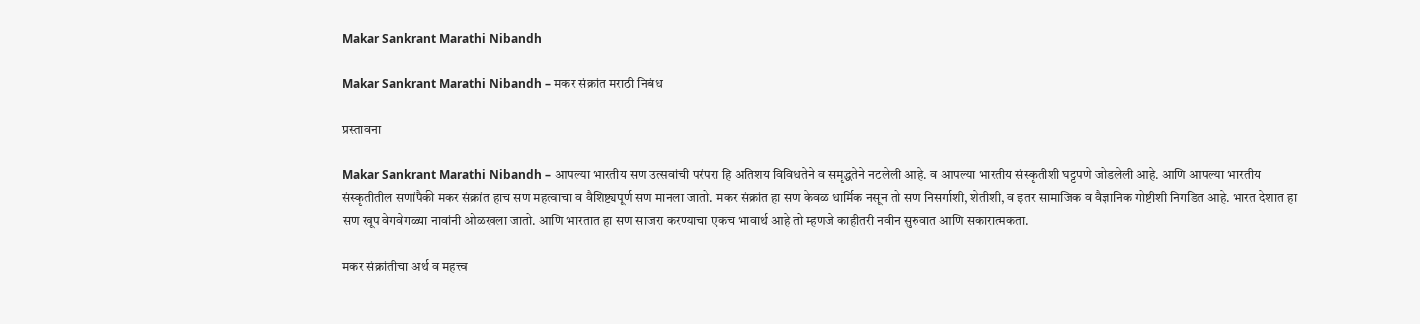Makar Sankrant Marathi Nibandh

Makar Sankrant Marathi Nibandh – मकर संक्रांत मराठी निबंध

प्रस्तावना

Makar Sankrant Marathi Nibandh – आपल्या भारतीय सण उत्सवांची परंपरा हि अतिशय विविधतेने व समृद्धतेने नटलेली आहे. व आपल्या भारतीय संस्कृतीशी घट्टपणे जोडलेली आहे. आणि आपल्या भारतीय संस्कृतीतील सणांपैकी मकर संक्रांत हाच सण महत्वाचा व वैशिष्ट्यपूर्ण सण मानला जातो. मकर संक्रांत हा सण केवळ धार्मिक नसून तो सण निसर्गाशी, शेतीशी, व इतर सामाजिक व वैज्ञानिक गोष्टीशी निगडित आहे. भारत देशात हा सण खूप वेगवेगळ्या नावांनी ओळखला जातो. आणि भारतात हा सण साजरा करण्याचा एकच भावार्थ आहे तो म्हणजे काहीतरी नवीन सुरुवात आणि सकारात्मकता.

मकर संक्रांतीचा अर्थ व महत्त्व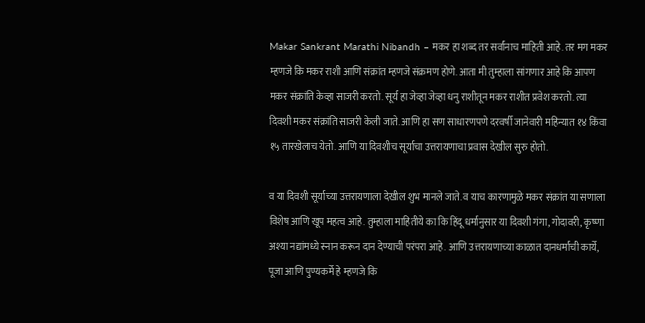Makar Sankrant Marathi Nibandh – मकर हा शब्द तर सर्वांनाच माहिती आहे. तर मग मकर म्हणजे कि मकर राशी आणि संक्रांत म्हणजे संक्रमण होणे. आता मी तुम्हाला सांगणार आहे कि आपण मकर संक्रांति केव्हा साजरी करतो. सूर्य हा जेव्हा जेव्हा धनु राशीतून मकर राशीत प्रवेश करतो. त्या दिवशी मकर संक्रांति साजरी केली जाते. आणि हा सण साधारणपणे दरवर्षी जानेवारी महिन्यात १४ किंवा १५ तारखेलाच येतो. आणि या दिवशीच सूर्याचा उत्तरायणाचा प्रवास देखील सुरु होतो.

व या दिवशी सूर्याच्या उत्तरायणाला देखील शुभ मानले जाते. व याच कारणामुळे मकर संक्रांत या सणाला विशेष आणि खूप महत्व आहे. तुम्हाला माहितीये का कि हिंदू धर्मानुसार या दिवशी गंगा, गोदावरी, कृष्णा अश्या नद्यांमध्ये स्नान करून दान देण्याची परंपरा आहे. आणि उत्तरायणाच्या काळात दानधर्माची कार्ये, पूजा आणि पुण्यकर्मे हे म्हणजे कि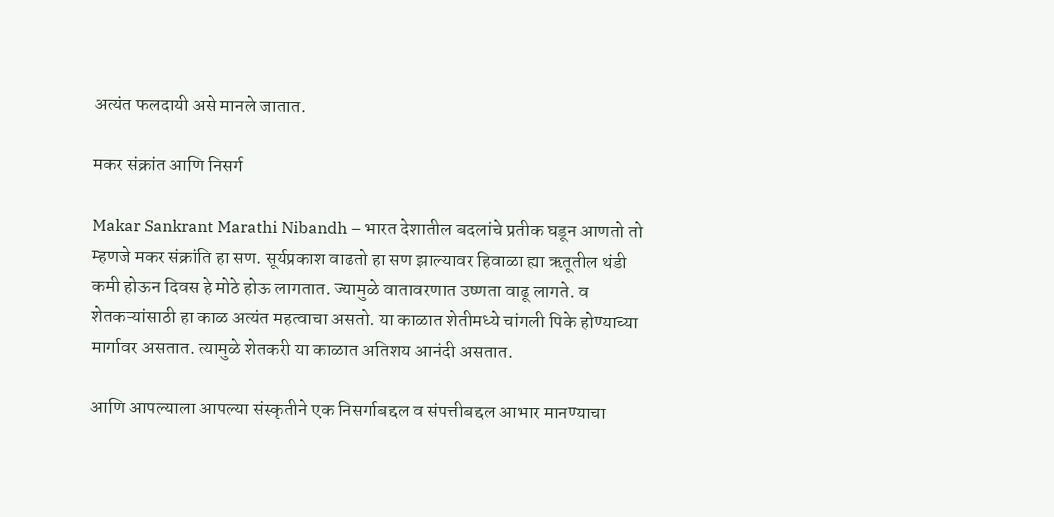अत्यंत फलदायी असे मानले जातात.

मकर संक्रांत आणि निसर्ग

Makar Sankrant Marathi Nibandh – भारत देशातील बदलांचे प्रतीक घडून आणतो तो म्हणजे मकर संक्रांति हा सण. सूर्यप्रकाश वाढतो हा सण झाल्यावर हिवाळा ह्या ऋतूतील थंडी कमी होऊन दिवस हे मोठे होऊ लागतात. ज्यामुळे वातावरणात उष्णता वाढू लागते. व शेतकऱ्यांसाठी हा काळ अत्यंत महत्वाचा असतो. या काळात शेतीमध्ये चांगली पिके होण्याच्या मार्गावर असतात. त्यामुळे शेतकरी या काळात अतिशय आनंदी असतात.

आणि आपल्याला आपल्या संस्कृतीने एक निसर्गाबद्दल व संपत्तीबद्दल आभार मानण्याचा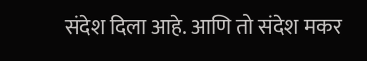संदेश दिला आहे. आणि तो संदेश मकर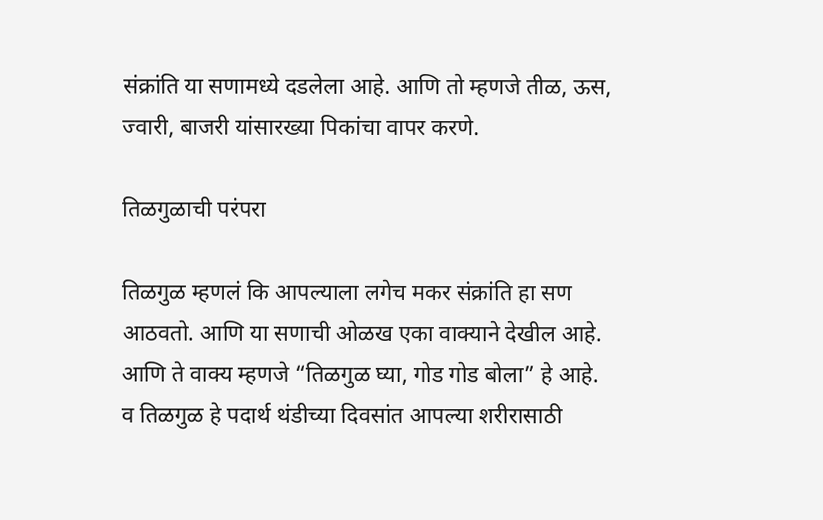संक्रांति या सणामध्ये दडलेला आहे. आणि तो म्हणजे तीळ, ऊस, ज्वारी, बाजरी यांसारख्या पिकांचा वापर करणे.

तिळगुळाची परंपरा

तिळगुळ म्हणलं कि आपल्याला लगेच मकर संक्रांति हा सण आठवतो. आणि या सणाची ओळख एका वाक्याने देखील आहे. आणि ते वाक्य म्हणजे “तिळगुळ घ्या, गोड गोड बोला” हे आहे. व तिळगुळ हे पदार्थ थंडीच्या दिवसांत आपल्या शरीरासाठी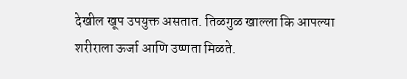देखील खूप उपयुक्त असतात. तिळगुळ खाल्ला कि आपल्या शरीराला ऊर्जा आणि उष्णता मिळते.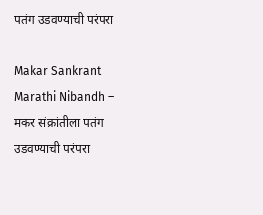पतंग उडवण्याची परंपरा

Makar Sankrant Marathi Nibandh – मकर संक्रांतीला पतंग उडवण्याची परंपरा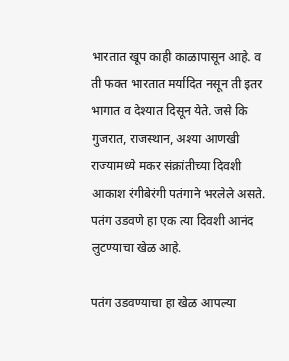भारतात खूप काही काळापासून आहे. व ती फक्त भारतात मर्यादित नसून ती इतर भागात व देश्यात दिसून येते. जसे कि गुजरात, राजस्थान, अश्या आणखी राज्यामध्ये मकर संक्रांतीच्या दिवशी आकाश रंगीबेरंगी पतंगाने भरलेले असते. पतंग उडवणे हा एक त्या दिवशी आनंद लुटण्याचा खेळ आहे.

पतंग उडवण्याचा हा खेळ आपल्या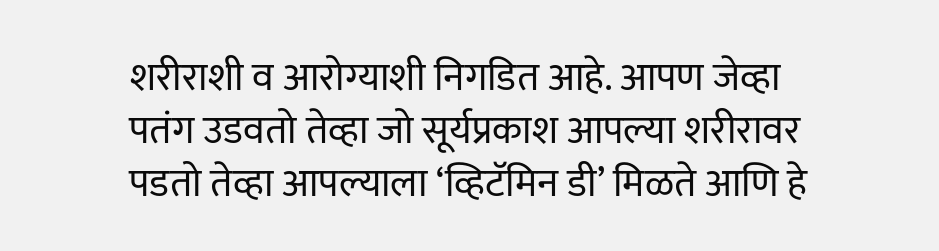शरीराशी व आरोग्याशी निगडित आहे. आपण जेव्हा पतंग उडवतो तेव्हा जो सूर्यप्रकाश आपल्या शरीरावर पडतो तेव्हा आपल्याला ‘व्हिटॅमिन डी’ मिळते आणि हे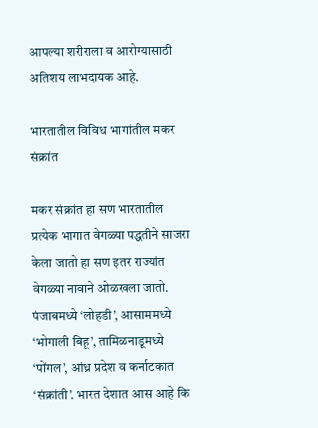आपल्या शरीराला व आरोग्यासाठी अतिशय लाभदायक आहे.

भारतातील विविध भागांतील मकर संक्रांत

मकर संक्रांत हा सण भारतातील प्रत्येक भागात वेगळ्या पद्धतीने साजरा केला जातो हा सण इतर राज्यांत वेगळ्या नावाने ओळखला जातो. पंजाबमध्ये ‘लोहडी’, आसाममध्ये ‘भोगाली बिहू’, तामिळनाडूमध्ये ‘पोंगल’, आंध्र प्रदेश व कर्नाटकात ‘संक्रांती’. भारत देशात आस आहे कि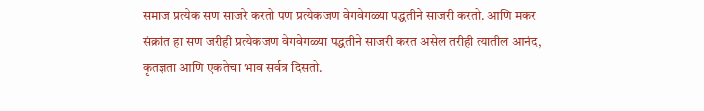समाज प्रत्येक सण साजरे करतो पण प्रत्येकजण वेगवेगळ्या पद्धतीने साजरी करतो. आणि मकर संक्रांत हा सण जरीही प्रत्येकजण वेगवेगळ्या पद्धतीने साजरी करत असेल तरीही त्यातील आनंद, कृतज्ञता आणि एकतेचा भाव सर्वत्र दिसतो.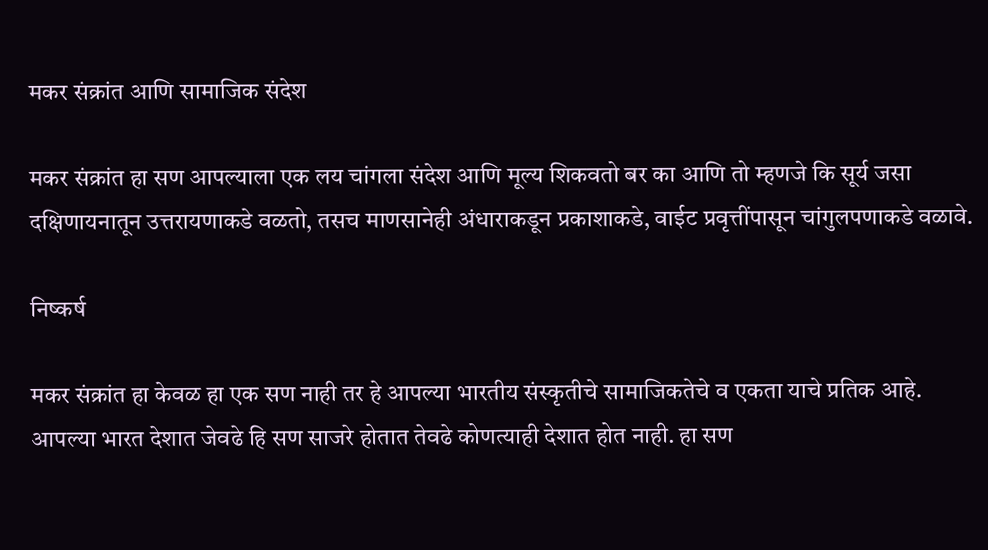मकर संक्रांत आणि सामाजिक संदेश

मकर संक्रांत हा सण आपल्याला एक लय चांगला संदेश आणि मूल्य शिकवतो बर का आणि तो म्हणजे कि सूर्य जसा दक्षिणायनातून उत्तरायणाकडे वळतो, तसच माणसानेही अंधाराकडून प्रकाशाकडे, वाईट प्रवृत्तींपासून चांगुलपणाकडे वळावे.

निष्कर्ष

मकर संक्रांत हा केवळ हा एक सण नाही तर हे आपल्या भारतीय संस्कृतीचे सामाजिकतेचे व एकता याचे प्रतिक आहे. आपल्या भारत देशात जेवढे हि सण साजरे होतात तेवढे कोणत्याही देशात होत नाही. हा सण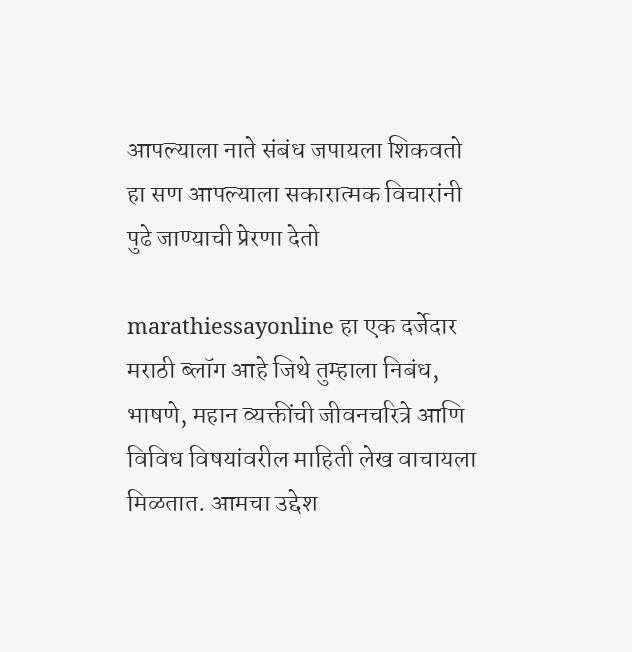आपल्याला नाते संबंध जपायला शिकवतो हा सण आपल्याला सकारात्मक विचारांनी पुढे जाण्याची प्रेरणा देतो

marathiessayonline हा एक दर्जेदार मराठी ब्लॉग आहे जिथे तुम्हाला निबंध, भाषणे, महान व्यक्तींची जीवनचरित्रे आणि विविध विषयांवरील माहिती लेख वाचायला मिळतात. आमचा उद्देश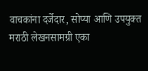वाचकांना दर्जेदार, सोप्या आणि उपयुक्त मराठी लेखनसामग्री एका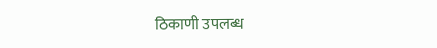ठिकाणी उपलब्ध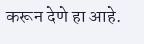करून देणे हा आहे.